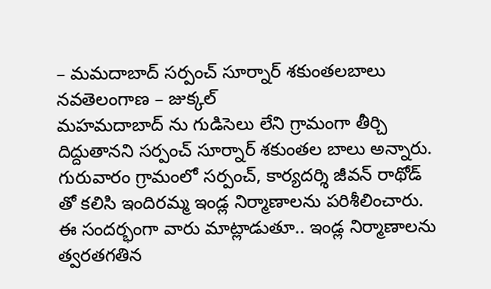– మమదాబాద్ సర్పంచ్ సూర్నార్ శకుంతలబాలు
నవతెలంగాణ – జుక్కల్
మహమదాబాద్ ను గుడిసెలు లేని గ్రామంగా తీర్చి దిద్దుతానని సర్పంచ్ సూర్నార్ శకుంతల బాలు అన్నారు. గురువారం గ్రామంలో సర్పంచ్, కార్యదర్శి జీవన్ రాథోడ్ తో కలిసి ఇందిరమ్మ ఇండ్ల నిర్మాణాలను పరిశీలించారు. ఈ సందర్భంగా వారు మాట్లాడుతూ.. ఇండ్ల నిర్మాణాలను త్వరతగతిన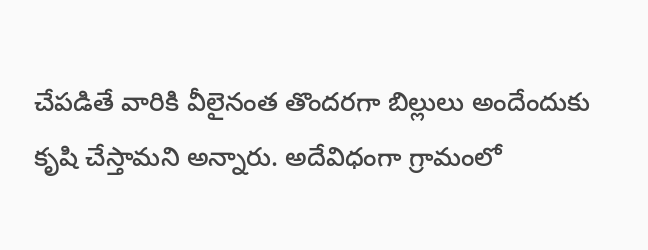చేపడితే వారికి వీలైనంత తొందరగా బిల్లులు అందేందుకు కృషి చేస్తామని అన్నారు. అదేవిధంగా గ్రామంలో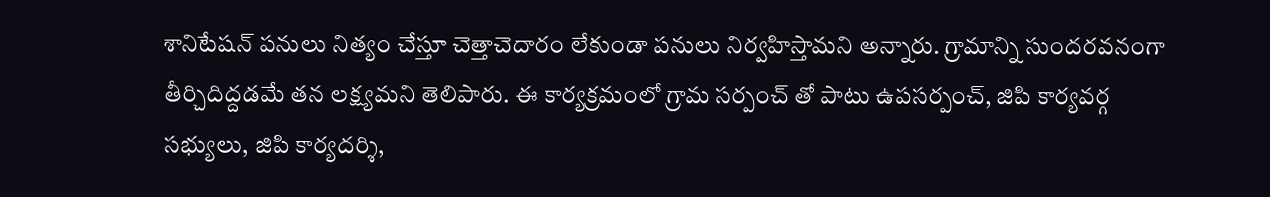శానిటేషన్ పనులు నిత్యం చేస్తూ చెత్తాచెదారం లేకుండా పనులు నిర్వహిస్తామని అన్నారు. గ్రామాన్ని సుందరవనంగా తీర్చిదిద్దడమే తన లక్ష్యమని తెలిపారు. ఈ కార్యక్రమంలో గ్రామ సర్పంచ్ తో పాటు ఉపసర్పంచ్, జిపి కార్యవర్గ సభ్యులు, జిపి కార్యదర్శి,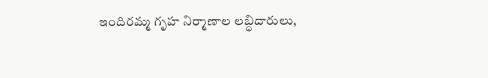ఇందిరమ్మ గృహ నిర్మాణాల లబ్ధిదారులు,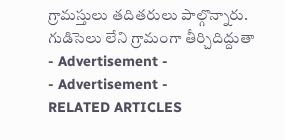గ్రామస్తులు తదితరులు పాల్గొన్నారు.
గుడిసెలు లేని గ్రామంగా తీర్చిదిద్దుతా
- Advertisement -
- Advertisement -
RELATED ARTICLES